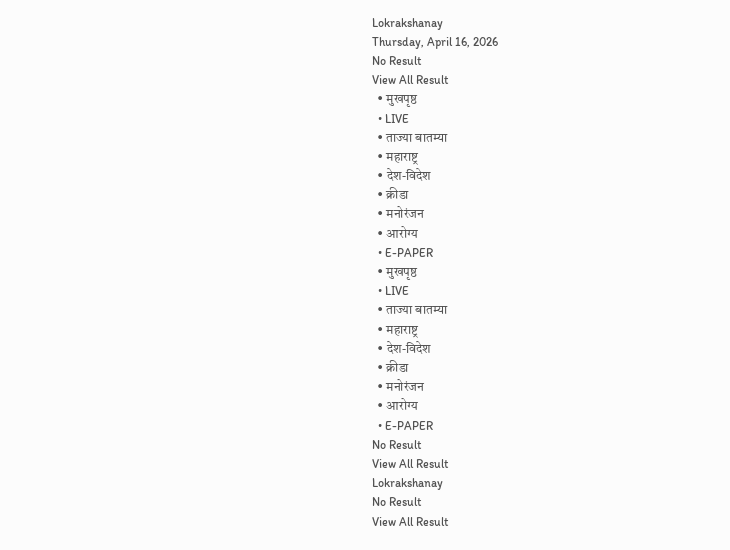Lokrakshanay
Thursday, April 16, 2026
No Result
View All Result
  • मुखपृष्ठ
  • LIVE
  • ताज्या बातम्या
  • महाराष्ट्र
  • देश-विदेश
  • क्रीडा
  • मनोरंजन
  • आरोग्य
  • E-PAPER
  • मुखपृष्ठ
  • LIVE
  • ताज्या बातम्या
  • महाराष्ट्र
  • देश-विदेश
  • क्रीडा
  • मनोरंजन
  • आरोग्य
  • E-PAPER
No Result
View All Result
Lokrakshanay
No Result
View All Result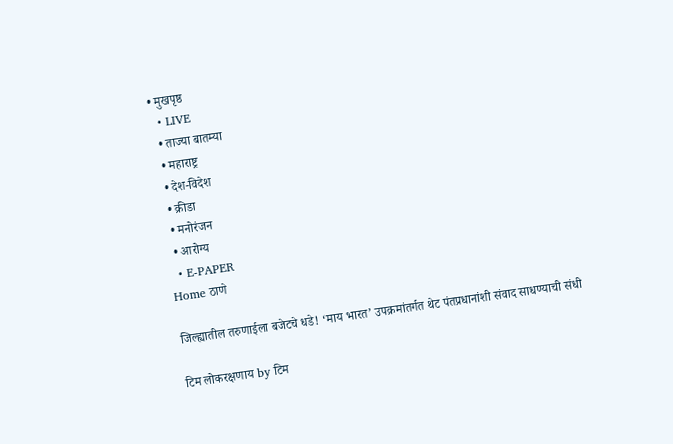• मुखपृष्ठ
  • LIVE
  • ताज्या बातम्या
  • महाराष्ट्र
  • देश-विदेश
  • क्रीडा
  • मनोरंजन
  • आरोग्य
  • E-PAPER
Home ठाणे

जिल्ह्यातील तरुणाईला बजेटचे धडे! ‘माय भारत’ उपक्रमांतर्गत थेट पंतप्रधानांशी संवाद साधण्याची संधी

टिम लोकरक्षणाय by टिम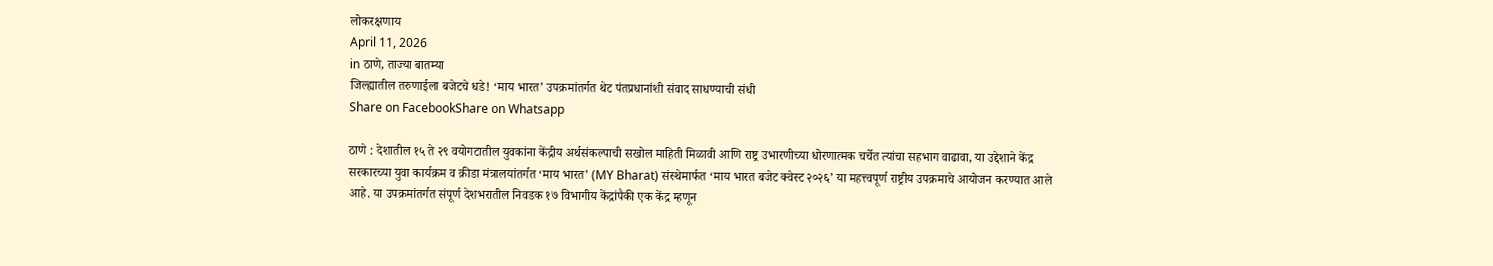लोकरक्षणाय
April 11, 2026
in ठाणे, ताज्या बातम्या
जिल्ह्यातील तरुणाईला बजेटचे धडे! ‘माय भारत’ उपक्रमांतर्गत थेट पंतप्रधानांशी संवाद साधण्याची संधी
Share on FacebookShare on Whatsapp

ठाणे : देशातील १५ ते २९ वयोगटातील युवकांना केंद्रीय अर्थसंकल्पाची सखोल माहिती मिळावी आणि राष्ट्र उभारणीच्या धोरणात्मक चर्चेत त्यांचा सहभाग वाढावा, या उद्देशाने केंद्र सरकारच्या युवा कार्यक्रम व क्रीडा मंत्रालयांतर्गत ‘माय भारत’ (MY Bharat) संस्थेमार्फत ‘माय भारत बजेट क्वेस्ट २०२६’ या महत्त्वपूर्ण राष्ट्रीय उपक्रमाचे आयोजन करण्यात आले आहे. या उपक्रमांतर्गत संपूर्ण देशभरातील निवडक १७ विभागीय केंद्रांपैकी एक केंद्र म्हणून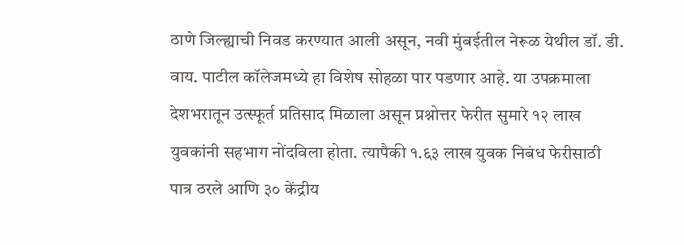ठाणे जिल्ह्याची निवड करण्यात आली असून, नवी मुंबईतील नेरूळ येथील डॉ. डी. वाय. पाटील कॉलेजमध्ये हा विशेष सोहळा पार पडणार आहे. या उपक्रमाला देशभरातून उत्स्फूर्त प्रतिसाद मिळाला असून प्रश्नोत्तर फेरीत सुमारे १२ लाख युवकांनी सहभाग नोंदविला होता. त्यापैकी १.६३ लाख युवक निबंध फेरीसाठी पात्र ठरले आणि ३० केंद्रीय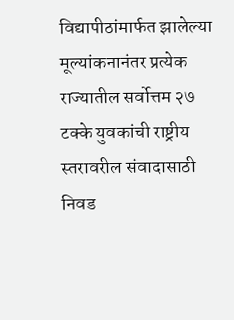विद्यापीठांमार्फत झालेल्या मूल्यांकनानंतर प्रत्येक राज्यातील सर्वोत्तम २७ टक्के युवकांची राष्ट्रीय स्तरावरील संवादासाठी निवड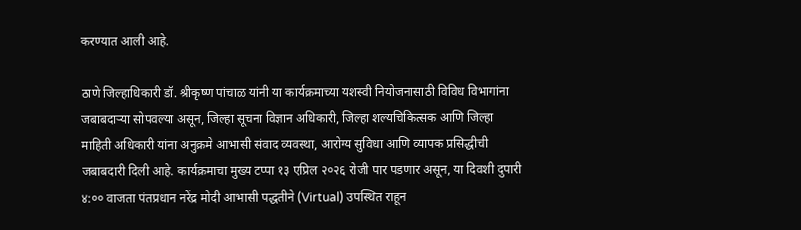करण्यात आली आहे.

ठाणे जिल्हाधिकारी डॉ. श्रीकृष्ण पांचाळ यांनी या कार्यक्रमाच्या यशस्वी नियोजनासाठी विविध विभागांना जबाबदाऱ्या सोपवल्या असून, जिल्हा सूचना विज्ञान अधिकारी, जिल्हा शल्यचिकित्सक आणि जिल्हा माहिती अधिकारी यांना अनुक्रमे आभासी संवाद व्यवस्था, आरोग्य सुविधा आणि व्यापक प्रसिद्धीची जबाबदारी दिली आहे. कार्यक्रमाचा मुख्य टप्पा १३ एप्रिल २०२६ रोजी पार पडणार असून, या दिवशी दुपारी ४:०० वाजता पंतप्रधान नरेंद्र मोदी आभासी पद्धतीने (Virtual) उपस्थित राहून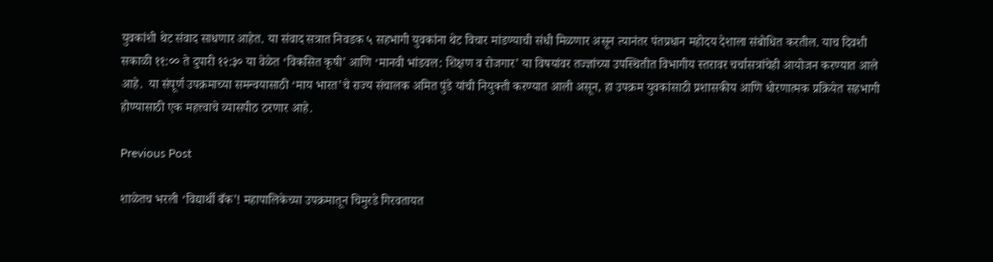युवकांशी थेट संवाद साधणार आहेत. या संवाद सत्रात निवडक ५ सहभागी युवकांना थेट विचार मांडण्याची संधी मिळणार असून त्यानंतर पंतप्रधान महोदय देशाला संबोधित करतील. याच दिवशी सकाळी ११:०० ते दुपारी १२:३० या वेळेत ‘विकसित कृषी’ आणि ‘मानवी भांडवल: शिक्षण व रोजगार’ या विषयांवर तज्ज्ञांच्या उपस्थितीत विभागीय स्तरावर चर्चासत्रांचेही आयोजन करण्यात आले आहे.  या संपूर्ण उपक्रमाच्या समन्वयासाठी ‘माय भारत’चे राज्य संचालक अमित पुंडे यांची नियुक्ती करण्यात आली असून, हा उपक्रम युवकांसाठी प्रशासकीय आणि धोरणात्मक प्रक्रियेत सहभागी होण्यासाठी एक महत्त्वाचे व्यासपीठ ठरणार आहे.

Previous Post

शाळेतच भरली ‘विद्यार्थी बँक’! महापालिकेच्या उपक्रमातून चिमुरडे गिरवतायत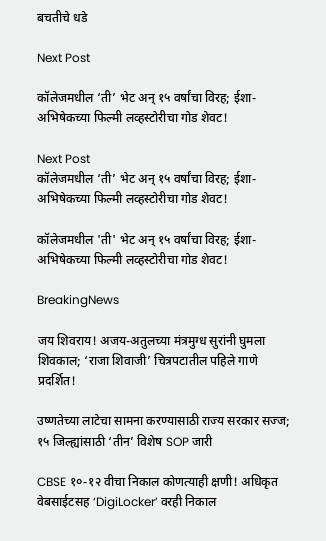बचतीचे धडे

Next Post

कॉलेजमधील ‘ती’ भेट अन् १५ वर्षांचा विरह; ईशा-अभिषेकच्या फिल्मी लव्हस्टोरीचा गोड शेवट!

Next Post
कॉलेजमधील ‘ती’ भेट अन् १५ वर्षांचा विरह; ईशा-अभिषेकच्या फिल्मी लव्हस्टोरीचा गोड शेवट!

कॉलेजमधील 'ती' भेट अन् १५ वर्षांचा विरह; ईशा-अभिषेकच्या फिल्मी लव्हस्टोरीचा गोड शेवट!

BreakingNews

जय शिवराय! अजय-अतुलच्या मंत्रमुग्ध सुरांनी घुमला शिवकाल; ‘राजा शिवाजी’ चित्रपटातील पहिले गाणे प्रदर्शित!

उष्णतेच्या लाटेचा सामना करण्यासाठी राज्य सरकार सज्ज; १५ जिल्ह्यांसाठी ‘तीन’ विशेष SOP जारी

CBSE १०-१२ वीचा निकाल कोणत्याही क्षणी! अधिकृत वेबसाईटसह ‘DigiLocker’ वरही निकाल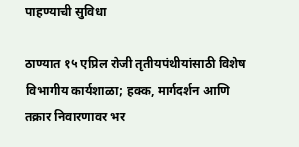पाहण्याची सुविधा

ठाण्यात १५ एप्रिल रोजी तृतीयपंथीयांसाठी विशेष विभागीय कार्यशाळा; हक्क, मार्गदर्शन आणि तक्रार निवारणावर भर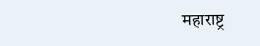महाराष्ट्र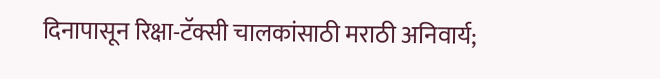दिनापासून रिक्षा-टॅक्सी चालकांसाठी मराठी अनिवार्य;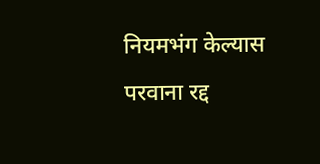नियमभंग केल्यास परवाना रद्द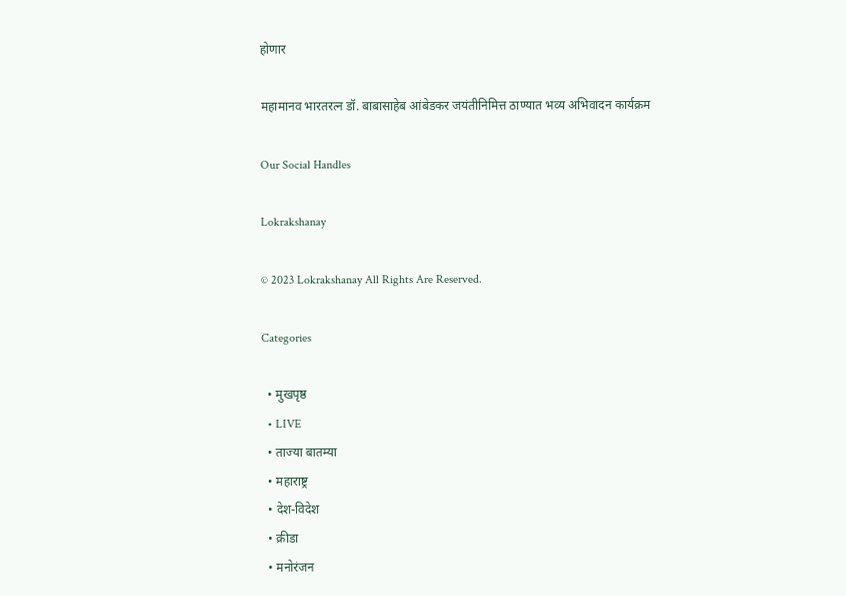होणार

महामानव भारतरत्न डॉ. बाबासाहेब आंबेडकर जयंतीनिमित्त ठाण्यात भव्य अभिवादन कार्यक्रम

Our Social Handles

Lokrakshanay

© 2023 Lokrakshanay All Rights Are Reserved.

Categories

  • मुखपृष्ठ
  • LIVE
  • ताज्या बातम्या
  • महाराष्ट्र
  • देश-विदेश
  • क्रीडा
  • मनोरंजन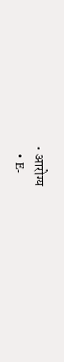• आरोग्य
  • E-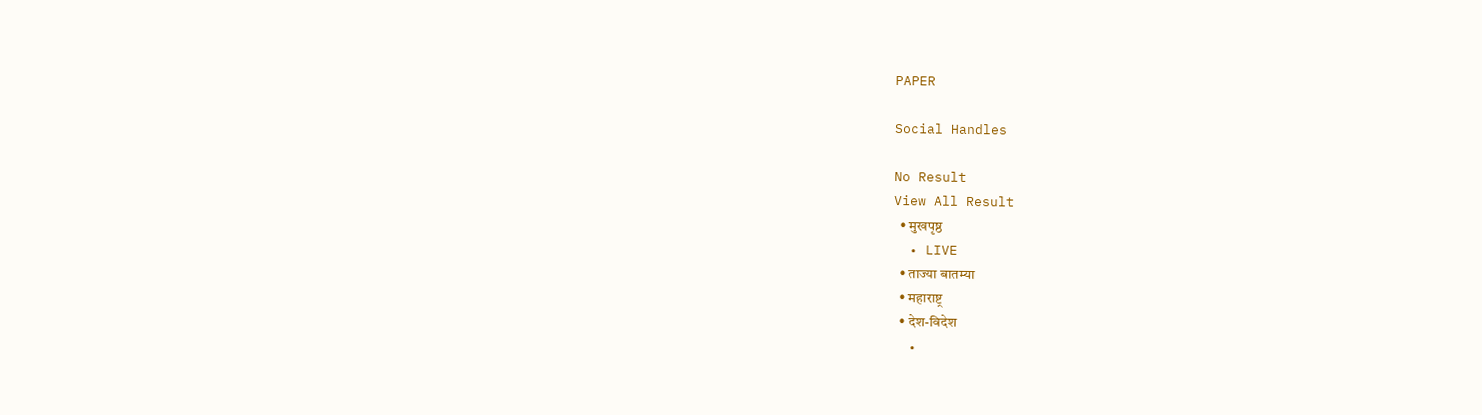PAPER

Social Handles

No Result
View All Result
  • मुखपृष्ठ
  • LIVE
  • ताज्या बातम्या
  • महाराष्ट्र
  • देश-विदेश
  •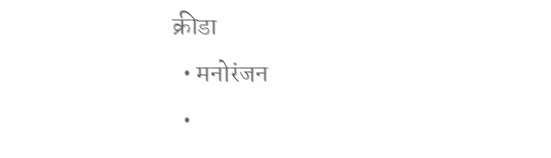क्रीडा
  • मनोरंजन
  •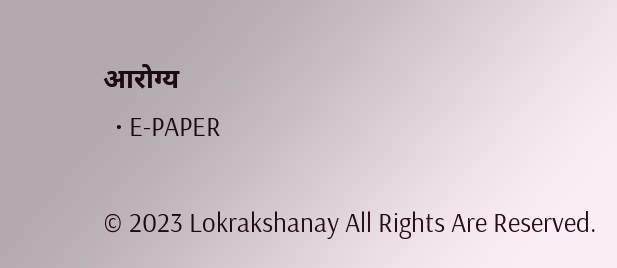आरोग्य
  • E-PAPER

© 2023 Lokrakshanay All Rights Are Reserved.